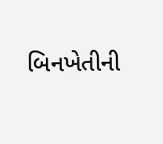બિનખેતીની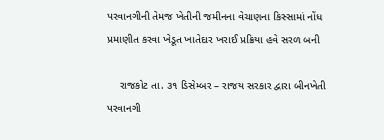પરવાનગીની તેમજ ખેતીની જમીનના વેચાણના કિસ્સામાં નોંધ પ્રમાણીત કરવા ખેડૂત ખાતેદાર ખરાઈ પ્રક્રિયા હવે સરળ બની

    રાજકોટ તા. ૩૧ ડિસેમ્બર – રાજય સરકાર દ્વારા બીનખેતી પરવાનગી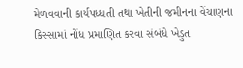મેળવવાની કાર્યપધ્ધતી તથા ખેતીની જમીનના વેંચાણના કિસ્સામાં નોંધ પ્રમાણિત કરવા સંબંધે ખેડુત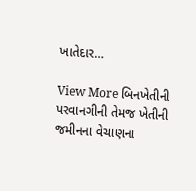ખાતેદાર…

View More બિનખેતીની પરવાનગીની તેમજ ખેતીની જમીનના વેચાણના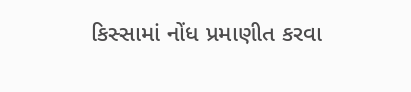કિસ્સામાં નોંધ પ્રમાણીત કરવા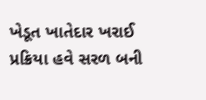ખેડૂત ખાતેદાર ખરાઈ પ્રક્રિયા હવે સરળ બની